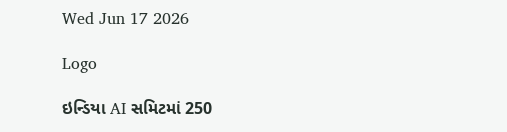Wed Jun 17 2026

Logo

ઇન્ડિયા AI સમિટમાં 250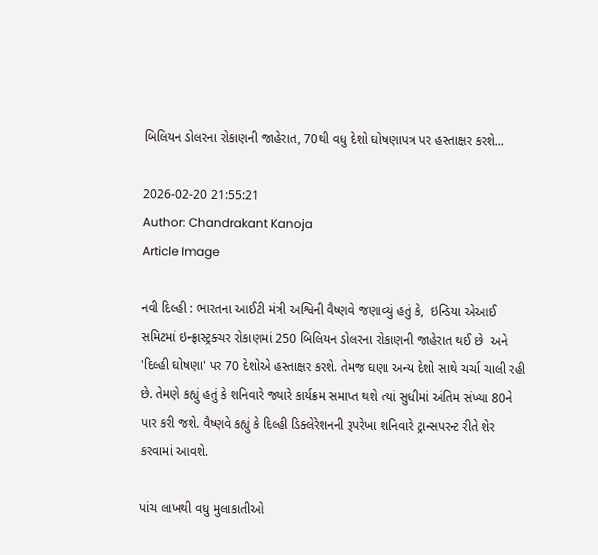બિલિયન ડોલરના રોકાણની જાહેરાત, 70થી વધુ દેશો ઘોષણાપત્ર પર હસ્તાક્ષર કરશે...

2026-02-20 21:55:21
Author: Chandrakant Kanoja
Article Image

નવી દિલ્હી : ભારતના આઈટી મંત્રી અશ્વિની વૈષ્ણવે જણાવ્યું હતું કે,  ઇન્ડિયા એઆઈ સમિટમાં ઇન્ફ્રાસ્ટ્રક્ચર રોકાણમાં 250 બિલિયન ડોલરના રોકાણની જાહેરાત થઈ છે  અને 'દિલ્હી ઘોષણા' પર 70 દેશોએ હસ્તાક્ષર કરશે. તેમજ ઘણા અન્ય દેશો સાથે ચર્ચા ચાલી રહી છે. તેમણે કહ્યું હતું કે શનિવારે જ્યારે કાર્યક્રમ સમાપ્ત થશે ત્યાં સુધીમાં અંતિમ સંખ્યા 80ને પાર કરી જશે. વૈષ્ણવે કહ્યું કે દિલ્હી ડિક્લેરેશનની રૂપરેખા શનિવારે ટ્રાન્સપરન્ટ રીતે શેર કરવામાં આવશે.

પાંચ લાખથી વધુ મુલાકાતીઓ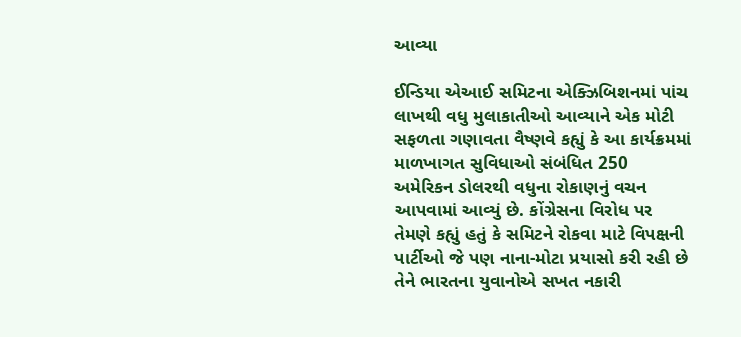આવ્યા

ઈન્ડિયા એઆઈ સમિટના એક્ઝિબિશનમાં પાંચ લાખથી વધુ મુલાકાતીઓ આવ્યાને એક મોટી સફળતા ગણાવતા વૈષ્ણવે કહ્યું કે આ કાર્યક્રમમાં માળખાગત સુવિધાઓ સંબંધિત 250 અમેરિકન ડોલરથી વધુના રોકાણનું વચન આપવામાં આવ્યું છે. કોંગ્રેસના વિરોધ પર તેમણે કહ્યું હતું કે સમિટને રોકવા માટે વિપક્ષની પાર્ટીઓ જે પણ નાના-મોટા પ્રયાસો કરી રહી છે તેને ભારતના યુવાનોએ સખત નકારી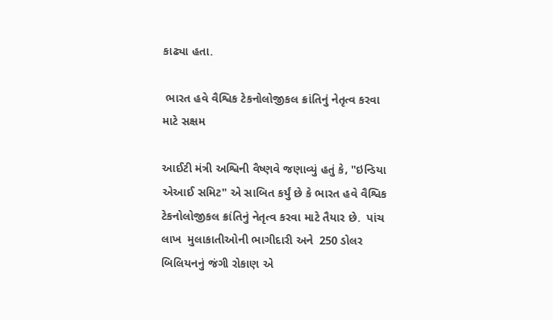કાઢ્યા હતા.

 ભારત હવે વૈશ્વિક ટેકનોલોજીકલ ક્રાંતિનું નેતૃત્વ કરવા માટે સક્ષમ

આઈટી મંત્રી અશ્વિની વૈષ્ણવે જણાવ્યું હતું કે, "ઇન્ડિયા એઆઈ સમિટ" એ સાબિત કર્યું છે કે ભારત હવે વૈશ્વિક ટેકનોલોજીકલ ક્રાંતિનું નેતૃત્વ કરવા માટે તૈયાર છે.  પાંચ લાખ  મુલાકાતીઓની ભાગીદારી અને  250 ડોલર  બિલિયનનું જંગી રોકાણ એ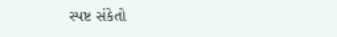સ્પષ્ટ સંકેતો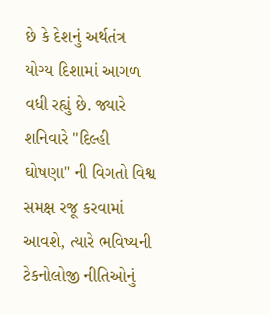છે કે દેશનું અર્થતંત્ર યોગ્ય દિશામાં આગળ વધી રહ્યું છે. જ્યારે શનિવારે "દિલ્હી ઘોષણા" ની વિગતો વિશ્વ સમક્ષ રજૂ કરવામાં આવશે, ત્યારે ભવિષ્યની ટેકનોલોજી નીતિઓનું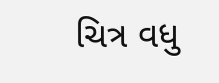ચિત્ર વધુ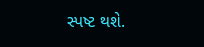સ્પષ્ટ થશે.